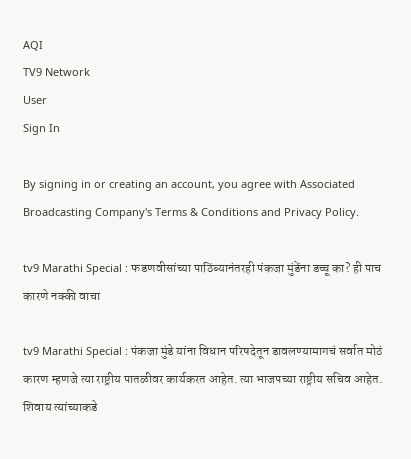AQI
TV9 Network
User
Sign In

By signing in or creating an account, you agree with Associated Broadcasting Company's Terms & Conditions and Privacy Policy.

tv9 Marathi Special : फडणवीसांच्या पाठिंब्यानंतरही पंकजा मुंडेंना डच्चू का? ही पाच कारणे नक्की वाचा

tv9 Marathi Special : पंकजा मुंडे यांना विधान परिषदेतून डावलण्यामागचं सर्वात मोठं कारण म्हणजे त्या राष्ट्रीय पातळीवर कार्यकरत आहेत. त्या भाजपच्या राष्ट्रीय सचिव आहेत. शिवाय त्यांच्याकडे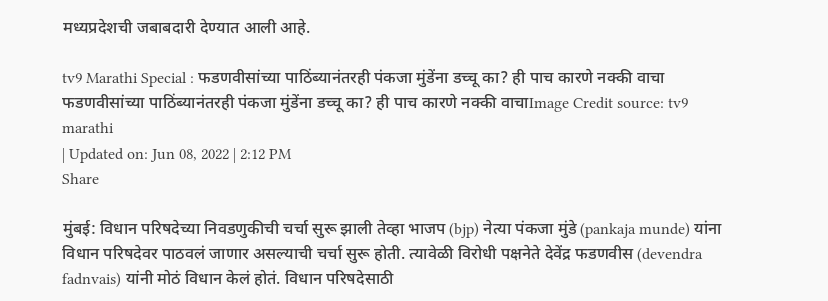मध्यप्रदेशची जबाबदारी देण्यात आली आहे.

tv9 Marathi Special : फडणवीसांच्या पाठिंब्यानंतरही पंकजा मुंडेंना डच्चू का? ही पाच कारणे नक्की वाचा
फडणवीसांच्या पाठिंब्यानंतरही पंकजा मुंडेंना डच्चू का? ही पाच कारणे नक्की वाचाImage Credit source: tv9 marathi
| Updated on: Jun 08, 2022 | 2:12 PM
Share

मुंबई: विधान परिषदेच्या निवडणुकीची चर्चा सुरू झाली तेव्हा भाजप (bjp) नेत्या पंकजा मुंडे (pankaja munde) यांना विधान परिषदेवर पाठवलं जाणार असल्याची चर्चा सुरू होती. त्यावेळी विरोधी पक्षनेते देवेंद्र फडणवीस (devendra fadnvais) यांनी मोठं विधान केलं होतं. विधान परिषदेसाठी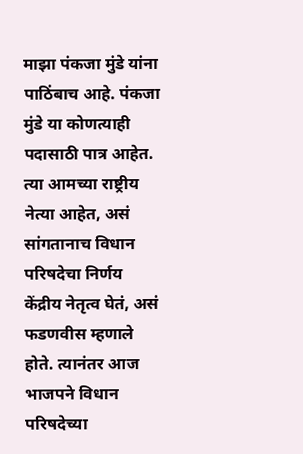माझा पंकजा मुंडे यांना पाठिंबाच आहे. पंकजा मुंडे या कोणत्याही पदासाठी पात्र आहेत. त्या आमच्या राष्ट्रीय नेत्या आहेत, असं सांगतानाच विधान परिषदेचा निर्णय केंद्रीय नेतृत्व घेतं, असं फडणवीस म्हणाले होते. त्यानंतर आज भाजपने विधान परिषदेच्या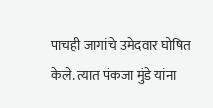पाचही जागांचे उमेदवार घोषित केले. त्यात पंकजा मुंडे यांना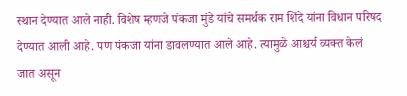स्थान देण्यात आले नाही. विशेष म्हणजे पंकजा मुंडे यांचे समर्थक राम शिंदे यांना विधान परिषद देण्यात आली आहे. पण पंकजा यांना डावलण्यात आले आहे. त्यामुळे आश्चर्य व्यक्त केलं जात असून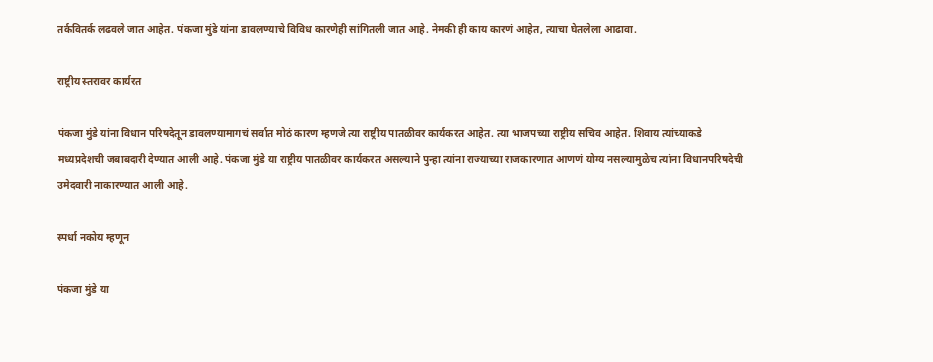तर्कवितर्क लढवले जात आहेत. पंकजा मुंडे यांना डावलण्याचे विविध कारणेही सांगितली जात आहे. नेमकी ही काय कारणं आहेत, त्याचा घेतलेला आढावा.

राष्ट्रीय स्तरावर कार्यरत

पंकजा मुंडे यांना विधान परिषदेतून डावलण्यामागचं सर्वात मोठं कारण म्हणजे त्या राष्ट्रीय पातळीवर कार्यकरत आहेत. त्या भाजपच्या राष्ट्रीय सचिव आहेत. शिवाय त्यांच्याकडे मध्यप्रदेशची जबाबदारी देण्यात आली आहे. पंकजा मुंडे या राष्ट्रीय पातळीवर कार्यकरत असल्याने पुन्हा त्यांना राज्याच्या राजकारणात आणणं योग्य नसल्यामुळेच त्यांना विधानपरिषदेची उमेदवारी नाकारण्यात आली आहे.

स्पर्धा नकोय म्हणून

पंकजा मुंडे या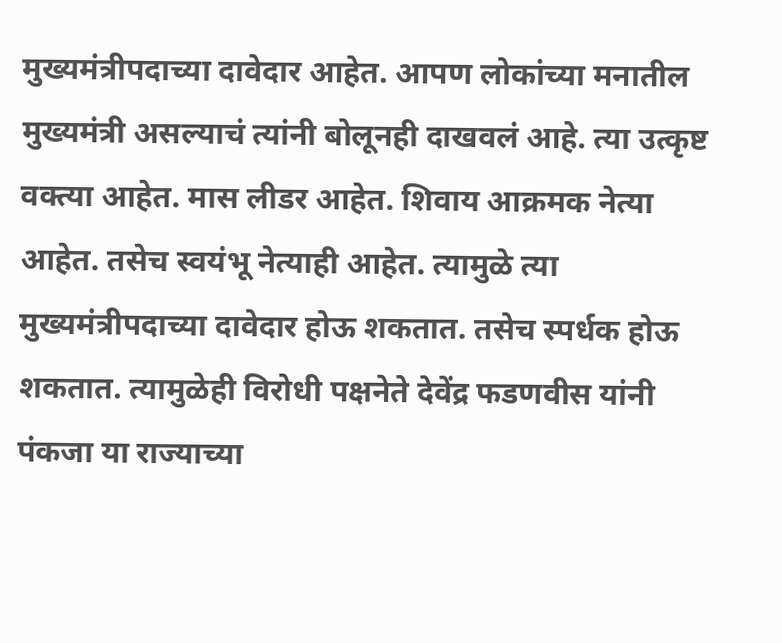मुख्यमंत्रीपदाच्या दावेदार आहेत. आपण लोकांच्या मनातील मुख्यमंत्री असल्याचं त्यांनी बोलूनही दाखवलं आहे. त्या उत्कृष्ट वक्त्या आहेत. मास लीडर आहेत. शिवाय आक्रमक नेत्या आहेत. तसेच स्वयंभू नेत्याही आहेत. त्यामुळे त्या मुख्यमंत्रीपदाच्या दावेदार होऊ शकतात. तसेच स्पर्धक होऊ शकतात. त्यामुळेही विरोधी पक्षनेते देवेंद्र फडणवीस यांनी पंकजा या राज्याच्या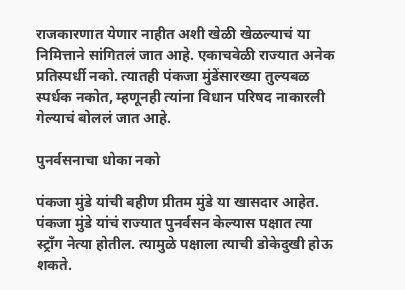राजकारणात येणार नाहीत अशी खेळी खेळल्याचं या निमित्ताने सांगितलं जात आहे. एकाचवेळी राज्यात अनेक प्रतिस्पर्धी नको. त्यातही पंकजा मुंडेंसारख्या तुल्यबळ स्पर्धक नकोत, म्हणूनही त्यांना विधान परिषद नाकारली गेल्याचं बोललं जात आहे.

पुनर्वसनाचा धोका नको

पंकजा मुंडे यांची बहीण प्रीतम मुंडे या खासदार आहेत. पंकजा मुंडे यांचं राज्यात पुनर्वसन केल्यास पक्षात त्या स्ट्राँग नेत्या होतील. त्यामुळे पक्षाला त्याची डोकेदुखी होऊ शकते.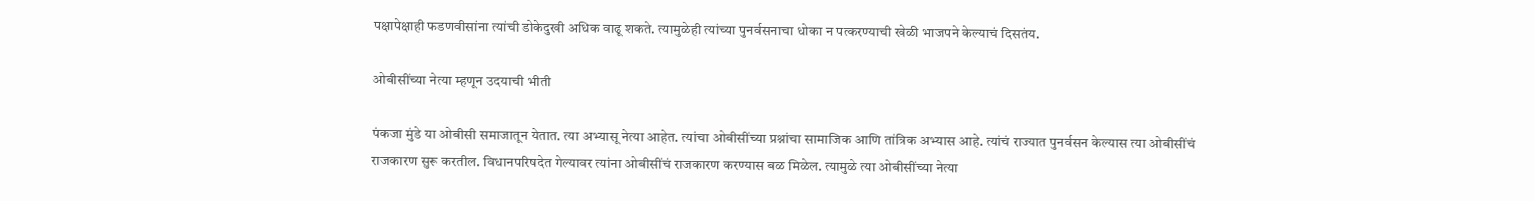पक्षापेक्षाही फडणवीसांना त्यांची डोकेदुखी अधिक वाढू शकते. त्यामुळेही त्यांच्या पुनर्वसनाचा धोका न पत्करण्याची खेळी भाजपने केल्याचं दिसतंय.

ओबीसींच्या नेत्या म्हणून उदयाची भीती

पंकजा मुंडे या ओबीसी समाजातून येतात. त्या अभ्यासू नेत्या आहेत. त्यांचा ओबीसींच्या प्रश्नांचा सामाजिक आणि तांत्रिक अभ्यास आहे. त्यांचं राज्यात पुनर्वसन केल्यास त्या ओबीसींचं राजकारण सुरू करतील. विधानपरिषदेत गेल्यावर त्यांना ओबीसींचं राजकारण करण्यास बळ मिळेल. त्यामुळे त्या ओबीसींच्या नेत्या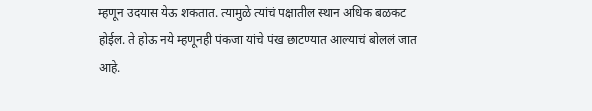म्हणून उदयास येऊ शकतात. त्यामुळे त्यांचं पक्षातील स्थान अधिक बळकट होईल. ते होऊ नये म्हणूनही पंकजा यांचे पंख छाटण्यात आल्याचं बोललं जात आहे.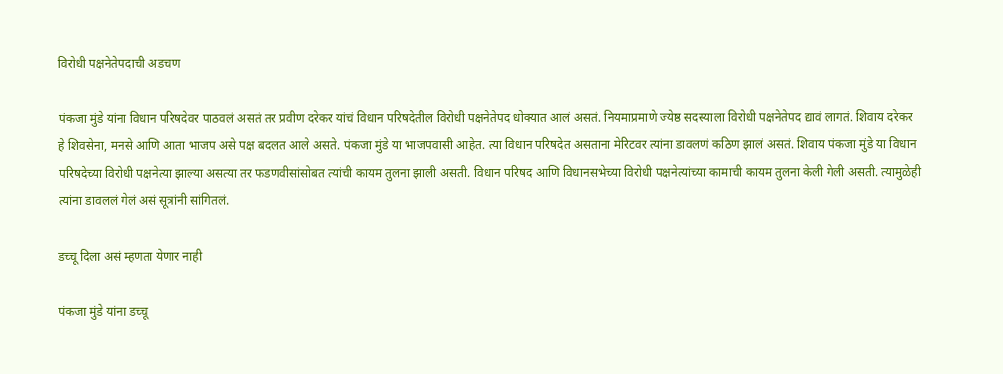विरोधी पक्षनेतेपदाची अडचण

पंकजा मुंडे यांना विधान परिषदेवर पाठवलं असतं तर प्रवीण दरेकर यांचं विधान परिषदेतील विरोधी पक्षनेतेपद धोक्यात आलं असतं. नियमाप्रमाणे ज्येष्ठ सदस्याला विरोधी पक्षनेतेपद द्यावं लागतं. शिवाय दरेकर हे शिवसेना, मनसे आणि आता भाजप असे पक्ष बदलत आले असते. पंकजा मुंडे या भाजपवासी आहेत. त्या विधान परिषदेत असताना मेरिटवर त्यांना डावलणं कठिण झालं असतं. शिवाय पंकजा मुंडे या विधान परिषदेच्या विरोधी पक्षनेत्या झाल्या असत्या तर फडणवीसांसोबत त्यांची कायम तुलना झाली असती. विधान परिषद आणि विधानसभेच्या विरोधी पक्षनेत्यांच्या कामाची कायम तुलना केली गेली असती. त्यामुळेही त्यांना डावललं गेलं असं सूत्रांनी सांगितलं.

डच्चू दिला असं म्हणता येणार नाही

पंकजा मुंडे यांना डच्चू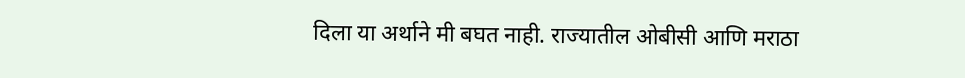दिला या अर्थाने मी बघत नाही. राज्यातील ओबीसी आणि मराठा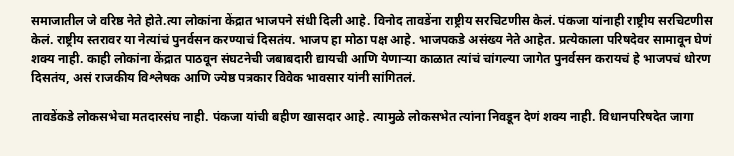समाजातील जे वरिष्ठ नेते होते.त्या लोकांना केंद्रात भाजपने संधी दिली आहे. विनोद तावडेंना राष्ट्रीय सरचिटणीस केलं. पंकजा यांनाही राष्ट्रीय सरचिटणीस केलं. राष्ट्रीय स्तरावर या नेत्यांचं पुनर्वसन करण्याचं दिसतंय. भाजप हा मोठा पक्ष आहे. भाजपकडे असंख्य नेते आहेत. प्रत्येकाला परिषदेवर सामावून घेणं शक्य नाही. काही लोकांना केंद्रात पाठवून संघटनेची जबाबदारी द्यायची आणि येणाऱ्या काळात त्यांचं चांगल्या जागेत पुनर्वसन करायचं हे भाजपचं धोरण दिसतंय, असं राजकीय विश्लेषक आणि ज्येष्ठ पत्रकार विवेक भावसार यांनी सांगितलं.

तावडेंकडे लोकसभेचा मतदारसंघ नाही. पंकजा यांची बहीण खासदार आहे. त्यामुळे लोकसभेत त्यांना निवडून देणं शक्य नाही. विधानपरिषदेत जागा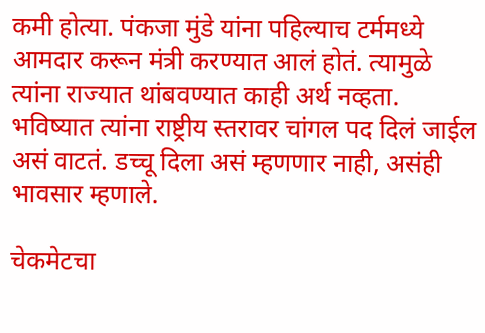कमी होत्या. पंकजा मुंडे यांना पहिल्याच टर्ममध्ये आमदार करून मंत्री करण्यात आलं होतं. त्यामुळे त्यांना राज्यात थांबवण्यात काही अर्थ नव्हता. भविष्यात त्यांना राष्ट्रीय स्तरावर चांगल पद दिलं जाईल असं वाटतं. डच्चू दिला असं म्हणणार नाही, असंही भावसार म्हणाले.

चेकमेटचा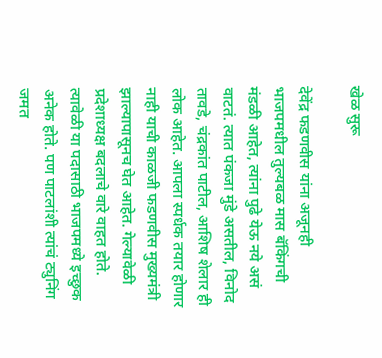खेळ सुरू

देवेंद्र फडणवीस यांना अजूनही भाजपमधील तुल्यबळ मास बॅकिंगची मंडळी आहेत, त्यांना पुढे येऊ नये असं वाटतं. त्यात पंकजा मुंडे असतील, विनोद तावडे, चंद्रकांत पाटील, आशिष शेलार ही लोक आहेत. आपला स्पर्धक तयार होणार नाही याची काळजी फडणवीस मुख्यमंत्री झाल्यापासूनच घेत आहेत. गेल्यावेळी प्रदेशाध्यक्ष बदलाचे वारे वाहत होते. त्यावेळी या पदासाठी भाजपमध्ये इच्छुक अनेक होते. पण पाटलांशी त्यांचं ट्युनिंग जमत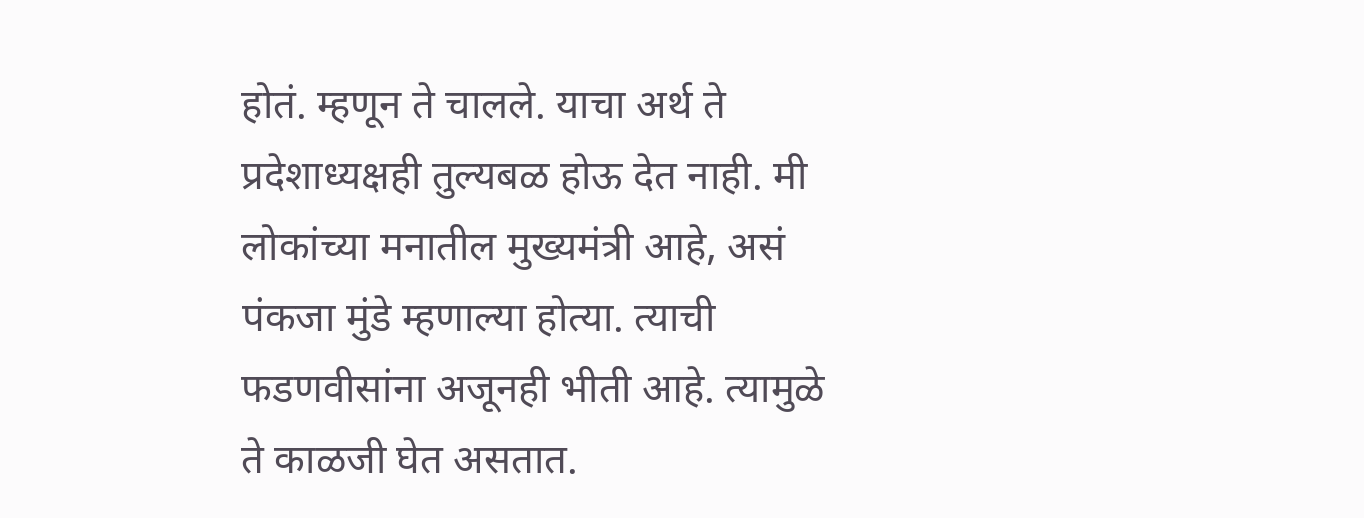होतं. म्हणून ते चालले. याचा अर्थ ते प्रदेशाध्यक्षही तुल्यबळ होऊ देत नाही. मी लोकांच्या मनातील मुख्यमंत्री आहे, असं पंकजा मुंडे म्हणाल्या होत्या. त्याची फडणवीसांना अजूनही भीती आहे. त्यामुळे ते काळजी घेत असतात.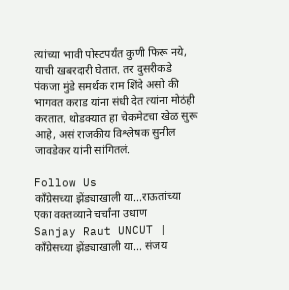त्यांच्या भावी पोस्टपर्यंत कुणी फिरू नये, याची खबरदारी घेतात. तर दुसरीकडे पंकजा मुंडे समर्थक राम शिंदे असो की भागवत कराड यांना संधी देत त्यांना मोठंही करतात. थोडक्यात हा चेकमेटचा खेळ सुरू आहे, असं राजकीय विश्लेषक सुनील जावडेकर यांनी सांगितलं.

Follow Us
काँग्रेसच्या झेंड्याखाली या...राऊतांच्या एका वक्तव्याने चर्चांना उधाण
Sanjay Raut UNCUT | काँग्रेसच्या झेंड्याखाली या... संजय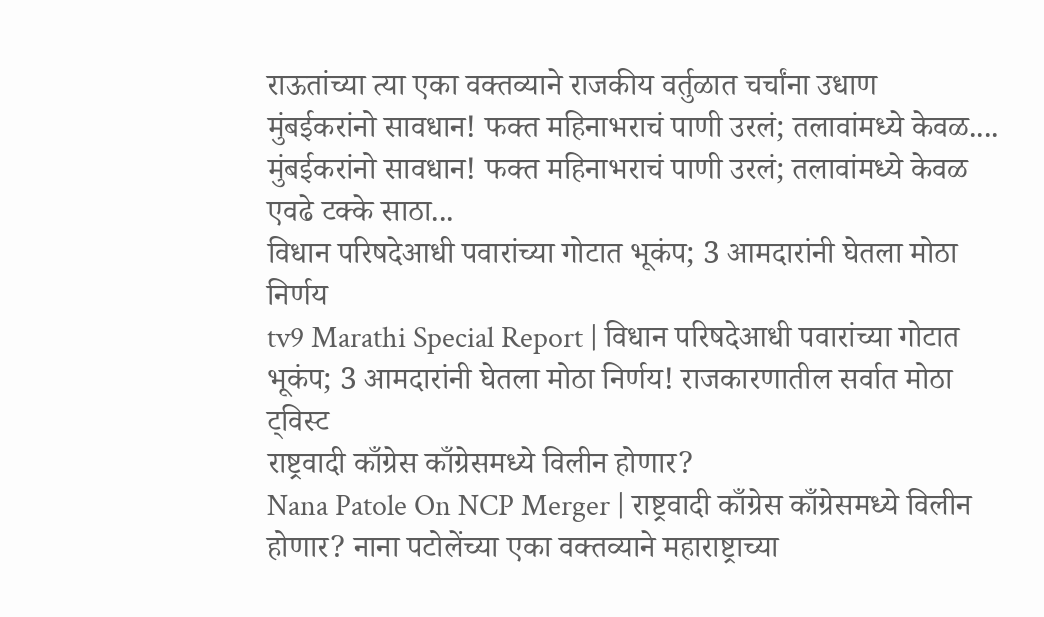राऊतांच्या त्या एका वक्तव्याने राजकीय वर्तुळात चर्चांना उधाण
मुंबईकरांनो सावधान! फक्त महिनाभराचं पाणी उरलं; तलावांमध्ये केवळ....
मुंबईकरांनो सावधान! फक्त महिनाभराचं पाणी उरलं; तलावांमध्ये केवळ एवढे टक्के साठा...
विधान परिषदेआधी पवारांच्या गोटात भूकंप; 3 आमदारांनी घेतला मोठा निर्णय
tv9 Marathi Special Report | विधान परिषदेआधी पवारांच्या गोटात भूकंप; 3 आमदारांनी घेतला मोठा निर्णय! राजकारणातील सर्वात मोठा ट्विस्ट
राष्ट्रवादी काँग्रेस काँग्रेसमध्ये विलीन होणार?
Nana Patole On NCP Merger | राष्ट्रवादी काँग्रेस काँग्रेसमध्ये विलीन होणार? नाना पटोलेंच्या एका वक्तव्याने महाराष्ट्राच्या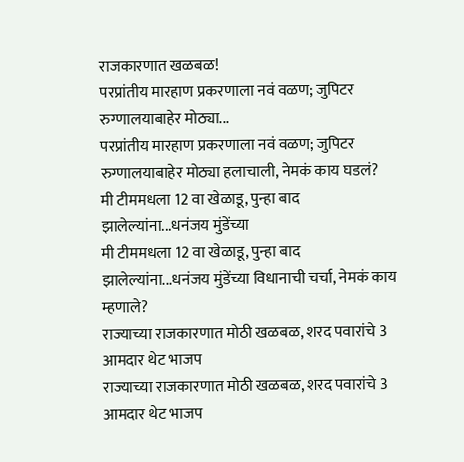राजकारणात खळबळ!
परप्रांतीय मारहाण प्रकरणाला नवं वळण; जुपिटर रुग्णालयाबाहेर मोठ्या...
परप्रांतीय मारहाण प्रकरणाला नवं वळण; जुपिटर रुग्णालयाबाहेर मोठ्या हलाचाली, नेमकं काय घडलं?
मी टीममधला 12 वा खेळाडू, पुन्हा बाद झालेल्यांना...धनंजय मुंडेंच्या
मी टीममधला 12 वा खेळाडू, पुन्हा बाद झालेल्यांना...धनंजय मुंडेंच्या विधानाची चर्चा, नेमकं काय म्हणाले?
राज्याच्या राजकारणात मोठी खळबळ, शरद पवारांचे 3 आमदार थेट भाजप
राज्याच्या राजकारणात मोठी खळबळ, शरद पवारांचे 3 आमदार थेट भाजप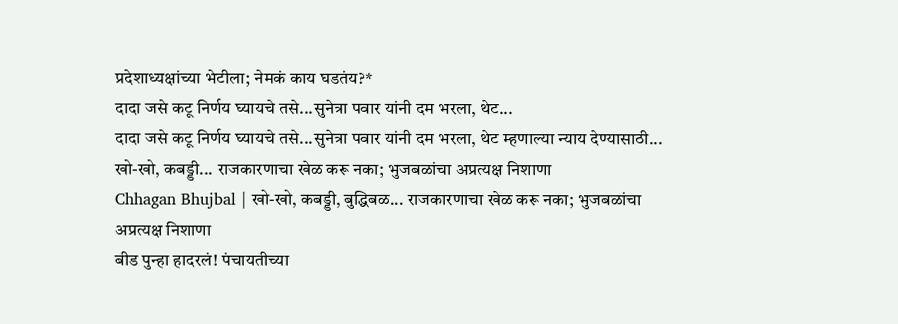प्रदेशाध्यक्षांच्या भेटीला; नेमकं काय घडतंय?*
दादा जसे कटू निर्णय घ्यायचे तसे...सुनेत्रा पवार यांनी दम भरला, थेट...
दादा जसे कटू निर्णय घ्यायचे तसे...सुनेत्रा पवार यांनी दम भरला, थेट म्हणाल्या न्याय देण्यासाठी...
खो-खो, कबड्डी... राजकारणाचा खेळ करू नका; भुजबळांचा अप्रत्यक्ष निशाणा
Chhagan Bhujbal | खो-खो, कबड्डी, बुद्धिबळ... राजकारणाचा खेळ करू नका; भुजबळांचा अप्रत्यक्ष निशाणा
बीड पुन्हा हादरलं! पंचायतीच्या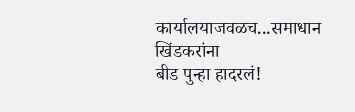कार्यालयाजवळच...समाधान खिंडकरांना
बीड पुन्हा हादरलं!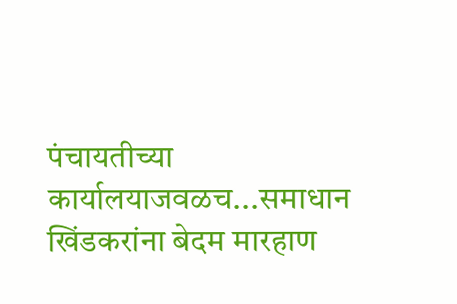पंचायतीच्या कार्यालयाजवळच...समाधान खिंडकरांना बेदम मारहाण